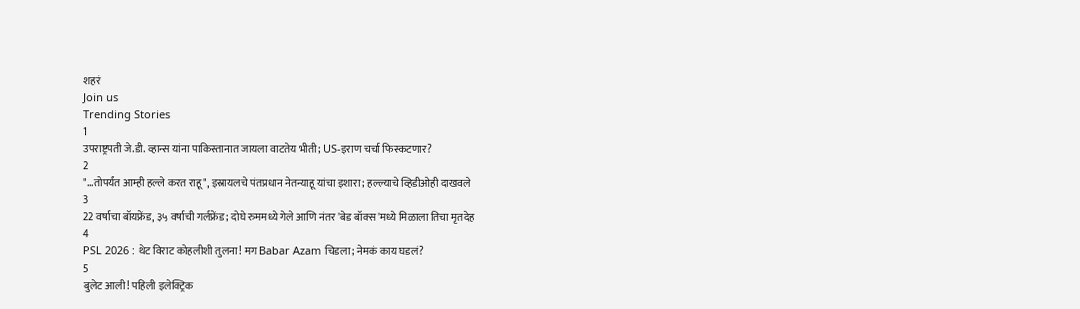शहरं
Join us
Trending Stories
1
उपराष्ट्रपती जे.डी. व्हान्स यांना पाकिस्तानात जायला वाटतेय भीती; US-इराण चर्चा फिस्कटणार?
2
"...तोपर्यंत आम्ही हल्ले करत राहू", इस्रायलचे पंतप्रधान नेतन्याहू यांचा इशारा; हल्ल्याचे व्हिडीओही दाखवले
3
22 वर्षाचा बॉयफ्रेंड, ३५ वर्षाची गर्लफ्रेंड; दोघे रुममध्ये गेले आणि नंतर 'बेड बॉक्स'मध्ये मिळाला तिचा मृतदेह
4
PSL 2026 : थेट विराट कोहलीशी तुलना! मग Babar Azam चिडला; नेमकं काय घडलं?
5
बुलेट आली! पहिली इलेक्ट्रिक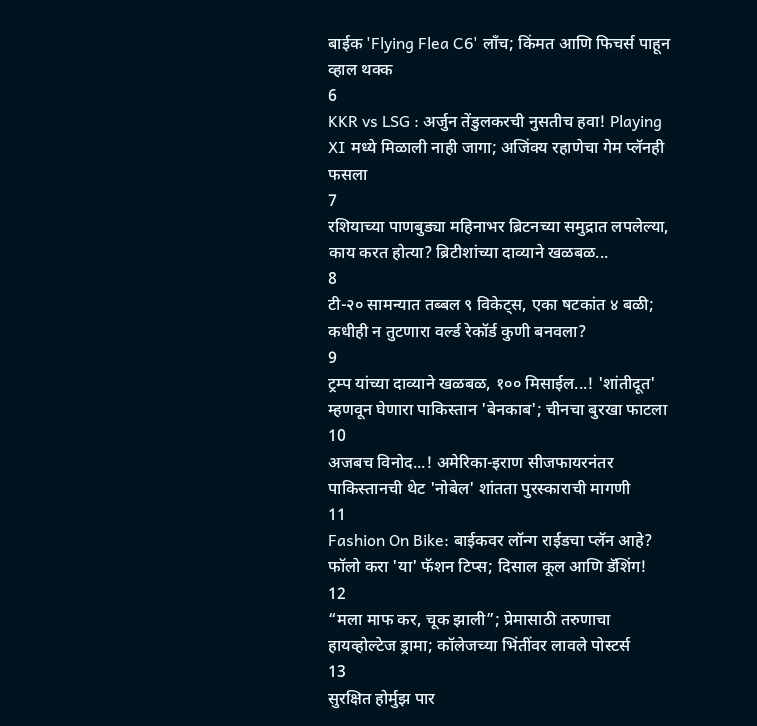बाईक 'Flying Flea C6' लाँच; किंमत आणि फिचर्स पाहून व्हाल थक्क
6
KKR vs LSG : अर्जुन तेंडुलकरची नुसतीच हवा! Playing XI मध्ये मिळाली नाही जागा; अजिंक्य रहाणेचा गेम प्लॅनही फसला
7
रशियाच्या पाणबुड्या महिनाभर ब्रिटनच्या समुद्रात लपलेल्या, काय करत होत्या? ब्रिटीशांच्या दाव्याने खळबळ...
8
टी-२० सामन्यात तब्बल ९ विकेट्स, एका षटकांत ४ बळी; कधीही न तुटणारा वर्ल्ड रेकॉर्ड कुणी बनवला?
9
ट्रम्प यांच्या दाव्याने खळबळ, १०० मिसाईल...! 'शांतीदूत' म्हणवून घेणारा पाकिस्तान 'बेनकाब'; चीनचा बुरखा फाटला
10
अजबच विनोद...! अमेरिका-इराण सीजफायरनंतर पाकिस्तानची थेट 'नोबेल' शांतता पुरस्काराची मागणी
11
Fashion On Bike: बाईकवर लॉन्ग राईडचा प्लॅन आहे? फॉलो करा 'या' फॅशन टिप्स; दिसाल कूल आणि डॅशिंग!
12
“मला माफ कर, चूक झाली”; प्रेमासाठी तरुणाचा हायव्होल्टेज ड्रामा; कॉलेजच्या भिंतींवर लावले पोस्टर्स
13
सुरक्षित होर्मुझ पार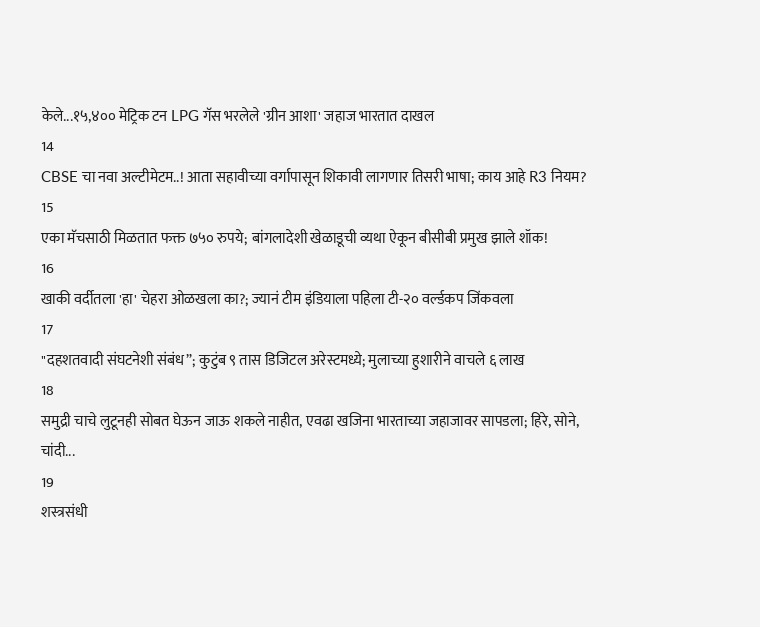केले...१५,४०० मेट्रिक टन LPG गॅस भरलेले 'ग्रीन आशा' जहाज भारतात दाखल
14
CBSE चा नवा अल्टीमेटम..! आता सहावीच्या वर्गापासून शिकावी लागणार तिसरी भाषा; काय आहे R3 नियम?
15
एका मॅचसाठी मिळतात फक्त ७५० रुपये; बांगलादेशी खेळाडूची व्यथा ऐकून बीसीबी प्रमुख झाले शॉक!
16
खाकी वर्दीतला 'हा' चेहरा ओळखला का?; ज्यानं टीम इंडियाला पहिला टी-२० वर्ल्डकप जिंकवला
17
"दहशतवादी संघटनेशी संबंध”; कुटुंब ९ तास डिजिटल अरेस्टमध्ये; मुलाच्या हुशारीने वाचले ६ लाख
18
समुद्री चाचे लुटूनही सोबत घेऊन जाऊ शकले नाहीत, एवढा खजिना भारताच्या जहाजावर सापडला; हिरे, सोने, चांदी...
19
शस्त्रसंधी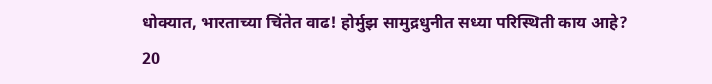धोक्यात, भारताच्या चिंतेत वाढ! होर्मुझ सामुद्रधुनीत सध्या परिस्थिती काय आहे?
20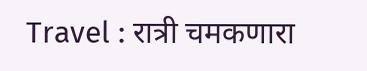Travel : रात्री चमकणारा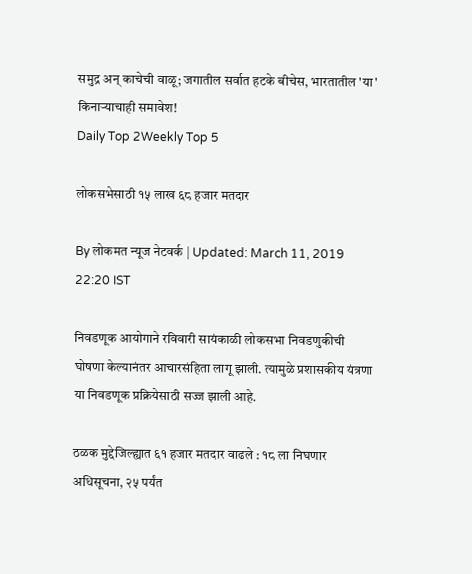समुद्र अन् काचेची वाळू; जगातील सर्वात हटके बीचेस, भारतातील 'या' किनाऱ्याचाही समावेश!
Daily Top 2Weekly Top 5

लोकसभेसाठी १५ लाख ६८ हजार मतदार

By लोकमत न्यूज नेटवर्क | Updated: March 11, 2019 22:20 IST

निवडणूक आयोगाने रविवारी सायंकाळी लोकसभा निवडणुकीची घोषणा केल्यानंतर आचारसंहिता लागू झाली. त्यामुळे प्रशासकीय यंत्रणा या निवडणूक प्रक्रियेसाठी सज्ज झाली आहे.

ठळक मुद्देजिल्ह्यात ६१ हजार मतदार वाढले : १८ ला निघणार अधिसूचना, २५ पर्यंत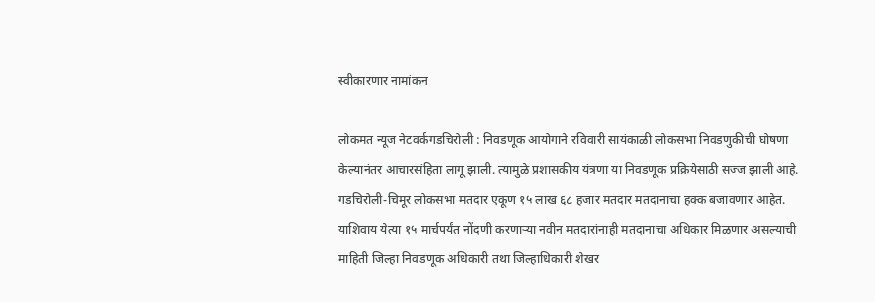स्वीकारणार नामांकन

लोकमत न्यूज नेटवर्कगडचिरोली : निवडणूक आयोगाने रविवारी सायंकाळी लोकसभा निवडणुकीची घोषणा केल्यानंतर आचारसंहिता लागू झाली. त्यामुळे प्रशासकीय यंत्रणा या निवडणूक प्रक्रियेसाठी सज्ज झाली आहे. गडचिरोली-चिमूर लोकसभा मतदार एकूण १५ लाख ६८ हजार मतदार मतदानाचा हक्क बजावणार आहेत. याशिवाय येत्या १५ मार्चपर्यंत नोंदणी करणाऱ्या नवीन मतदारांनाही मतदानाचा अधिकार मिळणार असल्याची माहिती जिल्हा निवडणूक अधिकारी तथा जिल्हाधिकारी शेखर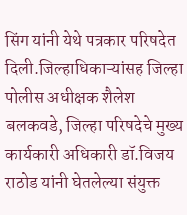सिंग यांनी येथे पत्रकार परिषदेत दिली.जिल्हाधिकाऱ्यांसह जिल्हा पोलीस अधीक्षक शैलेश बलकवडे, जिल्हा परिषदेचे मुख्य कार्यकारी अधिकारी डॉ.विजय राठोड यांनी घेतलेल्या संयुक्त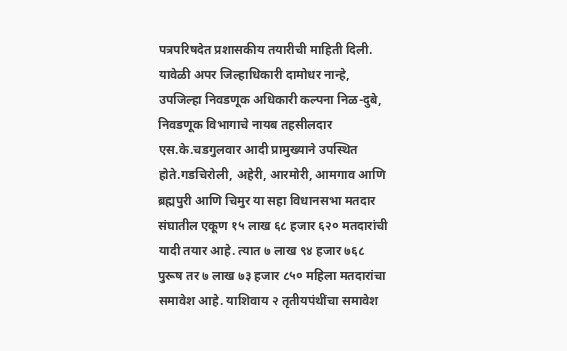पत्रपरिषदेत प्रशासकीय तयारीची माहिती दिली. यावेळी अपर जिल्हाधिकारी दामोधर नान्हे, उपजिल्हा निवडणूक अधिकारी कल्पना निळ-दुबे, निवडणूक विभागाचे नायब तहसीलदार एस.के.चडगुलवार आदी प्रामुख्याने उपस्थित होते.गडचिरोली, अहेरी, आरमोरी, आमगाव आणि ब्रह्मपुरी आणि चिमुर या सहा विधानसभा मतदार संघातील एकूण १५ लाख ६८ हजार ६२० मतदारांची यादी तयार आहे. त्यात ७ लाख ९४ हजार ७६८ पुरूष तर ७ लाख ७३ हजार ८५० महिला मतदारांचा समावेश आहे. याशिवाय २ तृतीयपंथींचा समावेश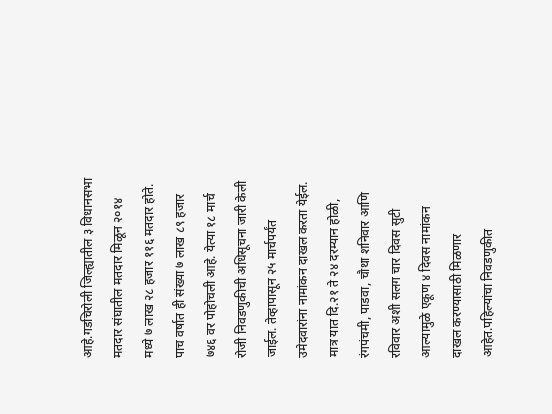आहे.गडचिरोली जिल्ह्यातील ३ विधानसभा मतदार संघातील मतदार मिळून २०१४ मध्ये ७ लाख २८ हजार ११६ मतदार होते. पाच वर्षात ही संख्या ७ लाख ८९ हजार ७४६ वर पोहोचली आहे. येत्या १८ मार्च रोजी निवडणुकीची अधिसूचना जारी केली जाईल. तेव्हापासून २५ मार्चपर्यंत उमेदवारांना नामांकन दाखल करता येईल. मात्र यात दि.२१ ते २४ दरम्यान होळी, रंगपंचमी, पाडवा, चौथा शनिवार आणि रविवार अशी सलग चार दिवस सुटी आल्यामुळे एकूण ४ दिवस नामांकन दाखल करण्यासाठी मिळणार आहेत.पहिल्यांचा निवडणुकीत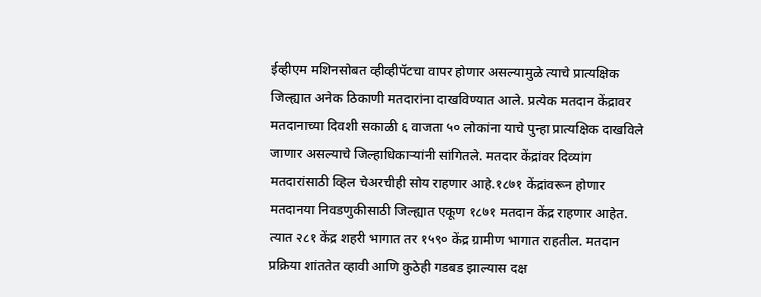ईव्हीएम मशिनसोबत व्हीव्हीपॅटचा वापर होणार असल्यामुळे त्याचे प्रात्यक्षिक जिल्ह्यात अनेक ठिकाणी मतदारांना दाखविण्यात आले. प्रत्येक मतदान केंद्रावर मतदानाच्या दिवशी सकाळी ६ वाजता ५० लोकांना याचे पुन्हा प्रात्यक्षिक दाखविले जाणार असल्याचे जिल्हाधिकाऱ्यांनी सांगितले. मतदार केंद्रांवर दिव्यांग मतदारांसाठी व्हिल चेअरचीही सोय राहणार आहे.१८७१ केंद्रांवरून होणार मतदानया निवडणुकीसाठी जिल्ह्यात एकूण १८७१ मतदान केंद्र राहणार आहेत. त्यात २८१ केंद्र शहरी भागात तर १५९० केंद्र ग्रामीण भागात राहतील. मतदान प्रक्रिया शांततेत व्हावी आणि कुठेही गडबड झाल्यास दक्ष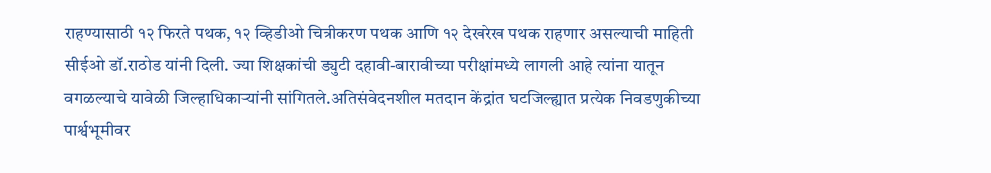राहण्यासाठी १२ फिरते पथक, १२ व्हिडीओ चित्रीकरण पथक आणि १२ देखरेख पथक राहणार असल्याची माहिती सीईओ डॉ.राठोड यांनी दिली. ज्या शिक्षकांची ड्युटी दहावी-बारावीच्या परीक्षांमध्ये लागली आहे त्यांना यातून वगळल्याचे यावेळी जिल्हाधिकाऱ्यांनी सांगितले.अतिसंवेदनशील मतदान केंद्रांत घटजिल्ह्यात प्रत्येक निवडणुकीच्या पार्श्वभूमीवर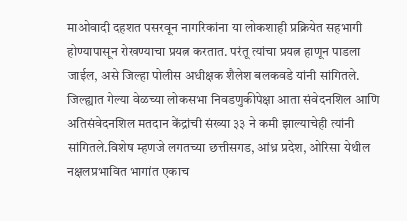माओवादी दहशत पसरवून नागरिकांना या लोकशाही प्रक्रियेत सहभागी होण्यापासून रोखण्याचा प्रयत्न करतात. परंतू त्यांचा प्रयत्न हाणून पाडला जाईल, असे जिल्हा पोलीस अधीक्षक शैलेश बलकवडे यांनी सांगितले. जिल्ह्यात गेल्या वेळच्या लोकसभा निवडणुकीपेक्षा आता संवेदनशिल आणि अतिसंवेदनशिल मतदान केंद्रांची संख्या ३३ ने कमी झाल्याचेही त्यांनी सांगितले.विशेष म्हणजे लगतच्या छत्तीसगड, आंध्र प्रदेश, ओरिसा येथील नक्षलप्रभावित भागांत एकाच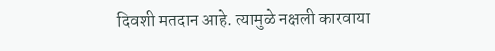दिवशी मतदान आहे. त्यामुळे नक्षली कारवाया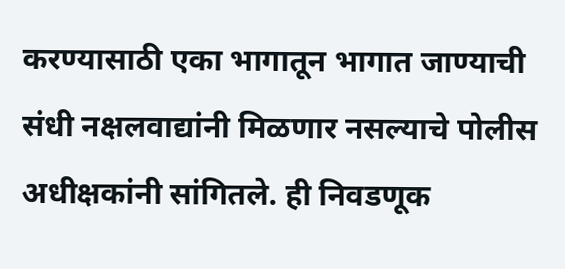करण्यासाठी एका भागातून भागात जाण्याची संधी नक्षलवाद्यांनी मिळणार नसल्याचे पोलीस अधीक्षकांनी सांगितले. ही निवडणूक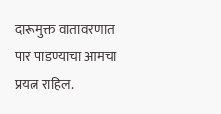दारूमुक्त वातावरणात पार पाडण्याचा आमचा प्रयत्न राहिल.